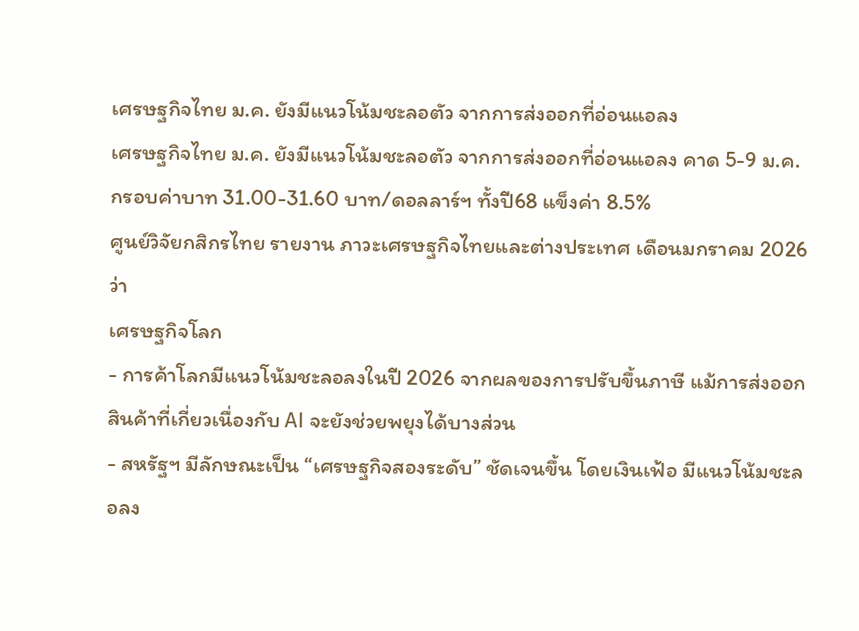เศรษฐกิจไทย ม.ค. ยังมีแนวโน้มชะลอตัว จากการส่งออกที่อ่อนแอลง
เศรษฐกิจไทย ม.ค. ยังมีแนวโน้มชะลอตัว จากการส่งออกที่อ่อนแอลง คาด 5-9 ม.ค.กรอบค่าบาท 31.00-31.60 บาท/ดอลลาร์ฯ ทั้งปี68 แข็งค่า 8.5%
ศูนย์วิจัยกสิกรไทย รายงาน ภาวะเศรษฐกิจไทยและต่างประเทศ เดือนมกราคม 2026 ว่า
เศรษฐกิจโลก
- การค้าโลกมีแนวโน้มชะลอลงในปี 2026 จากผลของการปรับขึ้นภาษี แม้การส่งออกสินค้าที่เกี่ยวเนื่องกับ AI จะยังช่วยพยุงได้บางส่วน
- สหรัฐฯ มีลักษณะเป็น “เศรษฐกิจสองระดับ” ชัดเจนขึ้น โดยเงินเฟ้อ มีแนวโน้มชะลอลง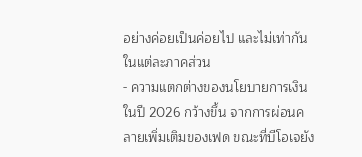อย่างค่อยเป็นค่อยไป และไม่เท่ากันในแต่ละภาคส่วน
- ความแตกต่างของนโยบายการเงินในปี 2026 กว้างขึ้น จากการผ่อนคลายเพิ่มเติมของเฟด ขณะที่บีโอเจยัง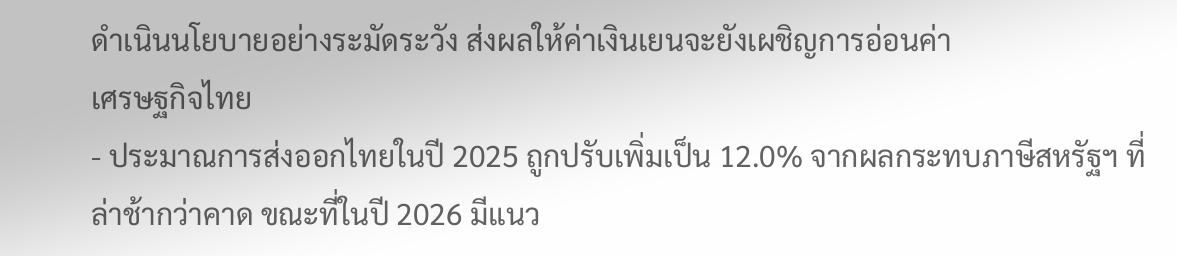ดำเนินนโยบายอย่างระมัดระวัง ส่งผลให้ค่าเงินเยนจะยังเผชิญการอ่อนค่า
เศรษฐกิจไทย
- ประมาณการส่งออกไทยในปี 2025 ถูกปรับเพิ่มเป็น 12.0% จากผลกระทบภาษีสหรัฐฯ ที่ล่าช้ากว่าคาด ขณะที่ในปี 2026 มีแนว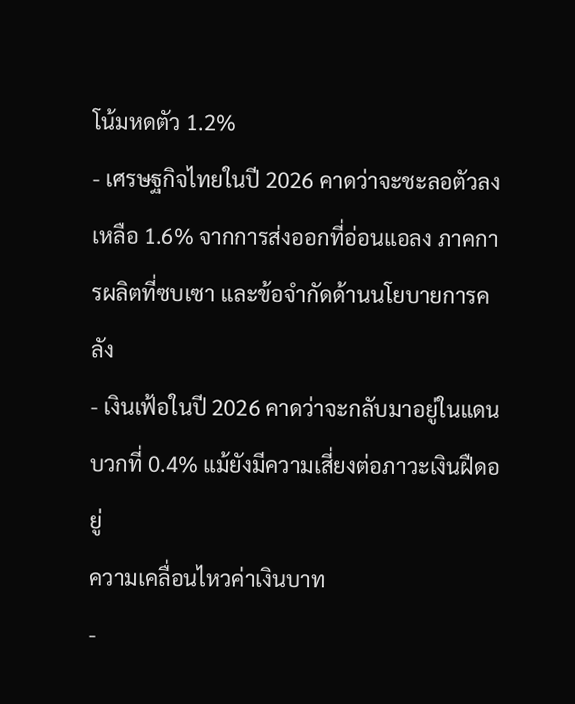โน้มหดตัว 1.2%
- เศรษฐกิจไทยในปี 2026 คาดว่าจะชะลอตัวลงเหลือ 1.6% จากการส่งออกที่อ่อนแอลง ภาคการผลิตที่ซบเซา และข้อจำกัดด้านนโยบายการคลัง
- เงินเฟ้อในปี 2026 คาดว่าจะกลับมาอยู่ในแดนบวกที่ 0.4% แม้ยังมีความเสี่ยงต่อภาวะเงินฝืดอยู่
ความเคลื่อนไหวค่าเงินบาท
-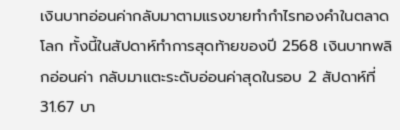เงินบาทอ่อนค่ากลับมาตามแรงขายทำกำไรทองคำในตลาดโลก ทั้งนี้ในสัปดาห์ทำการสุดท้ายของปี 2568 เงินบาทพลิกอ่อนค่า กลับมาแตะระดับอ่อนค่าสุดในรอบ 2 สัปดาห์ที่ 31.67 บา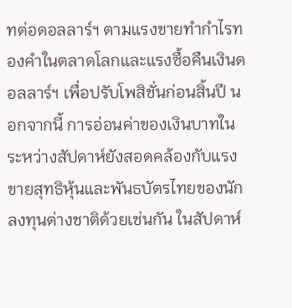ทต่อดอลลาร์ฯ ตามแรงขายทำกำไรทองคำในตลาดโลกและแรงซื้อคืนเงินดอลลาร์ฯ เพื่อปรับโพสิชั่นก่อนสิ้นปี นอกจากนี้ การอ่อนค่าของเงินบาทในระหว่างสัปดาห์ยังสอดคล้องกับแรงขายสุทธิหุ้นและพันธบัตรไทยของนักลงทุนต่างชาติด้วยเช่นกัน ในสัปดาห์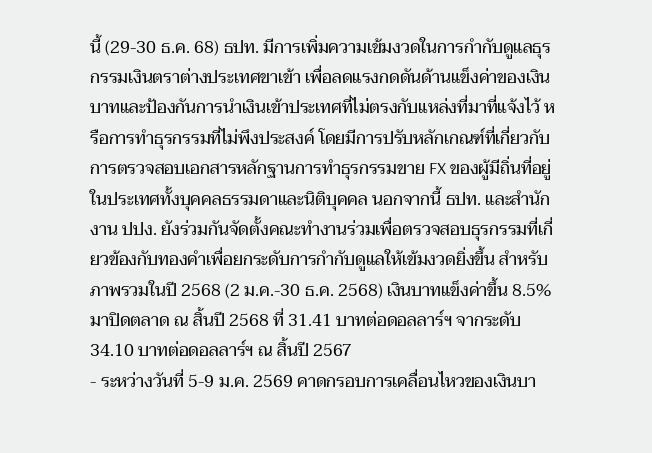นี้ (29-30 ธ.ค. 68) ธปท. มีการเพิ่มความเข้มงวดในการกำกับดูแลธุรกรรมเงินตราต่างประเทศขาเข้า เพื่อลดแรงกดดันด้านแข็งค่าของเงินบาทและป้องกันการนำเงินเข้าประเทศที่ไม่ตรงกับแหล่งที่มาที่แจ้งไว้ หรือการทำธุรกรรมที่ไม่พึงประสงค์ โดยมีการปรับหลักเกณฑ์ที่เกี่ยวกับการตรวจสอบเอกสารหลักฐานการทำธุรกรรมขาย FX ของผู้มีถิ่นที่อยู่ในประเทศทั้งบุคคลธรรมดาและนิติบุคคล นอกจากนี้ ธปท. และสำนักงาน ปปง. ยังร่วมกันจัดตั้งคณะทำงานร่วมเพื่อตรวจสอบธุรกรรมที่เกี่ยวข้องกับทองคำเพื่อยกระดับการกำกับดูแลให้เข้มงวดยิ่งขึ้น สำหรับภาพรวมในปี 2568 (2 ม.ค.-30 ธ.ค. 2568) เงินบาทแข็งค่าขึ้น 8.5% มาปิดตลาด ณ สิ้นปี 2568 ที่ 31.41 บาทต่อดอลลาร์ฯ จากระดับ 34.10 บาทต่อดอลลาร์ฯ ณ สิ้นปี 2567
- ระหว่างวันที่ 5-9 ม.ค. 2569 คาดกรอบการเคลื่อนไหวของเงินบา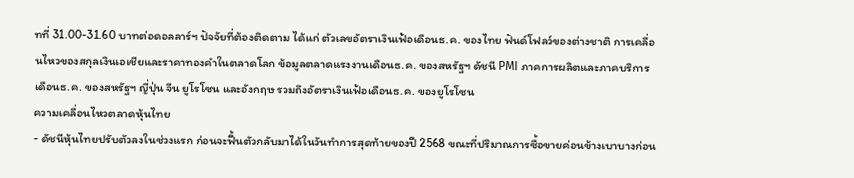ทที่ 31.00-31.60 บาทต่อดอลลาร์ฯ ปัจจัยที่ต้องติดตาม ได้แก่ ตัวเลขอัตราเงินเฟ้อเดือนธ.ค. ของไทย ฟันด์โฟลว์ของต่างชาติ การเคลื่อนไหวของสกุลเงินเอเชียและราคาทองคำในตลาดโลก ข้อมูลตลาดแรงงานเดือนธ.ค. ของสหรัฐฯ ดัชนี PMI ภาคการผลิตและภาคบริการเดือนธ.ค. ของสหรัฐฯ ญี่ปุ่น จีน ยูโรโซน และอังกฤษ รวมถึงอัตราเงินเฟ้อเดือนธ.ค. ของยูโรโซน
ความเคลื่อนไหวตลาดหุ้นไทย
- ดัชนีหุ้นไทยปรับตัวลงในช่วงแรก ก่อนจะฟื้นตัวกลับมาได้ในวันทำการสุดท้ายของปี 2568 ขณะที่ปริมาณการซื้อขายค่อนข้างเบาบางก่อน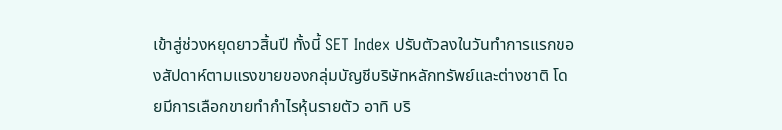เข้าสู่ช่วงหยุดยาวสิ้นปี ทั้งนี้ SET Index ปรับตัวลงในวันทำการแรกของสัปดาห์ตามแรงขายของกลุ่มบัญชีบริษัทหลักทรัพย์และต่างชาติ โดยมีการเลือกขายทำกำไรหุ้นรายตัว อาทิ บริ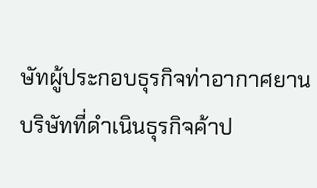ษัทผู้ประกอบธุรกิจท่าอากาศยาน บริษัทที่ดำเนินธุรกิจค้าป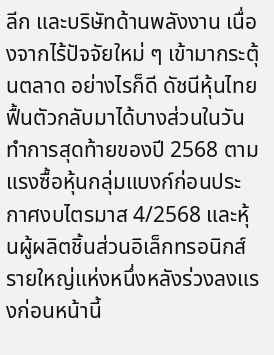ลีก และบริษัทด้านพลังงาน เนื่องจากไร้ปัจจัยใหม่ ๆ เข้ามากระตุ้นตลาด อย่างไรก็ดี ดัชนีหุ้นไทยฟื้นตัวกลับมาได้บางส่วนในวันทำการสุดท้ายของปี 2568 ตามแรงซื้อหุ้นกลุ่มแบงก์ก่อนประกาศงบไตรมาส 4/2568 และหุ้นผู้ผลิตชิ้นส่วนอิเล็กทรอนิกส์รายใหญ่แห่งหนึ่งหลังร่วงลงแรงก่อนหน้านี้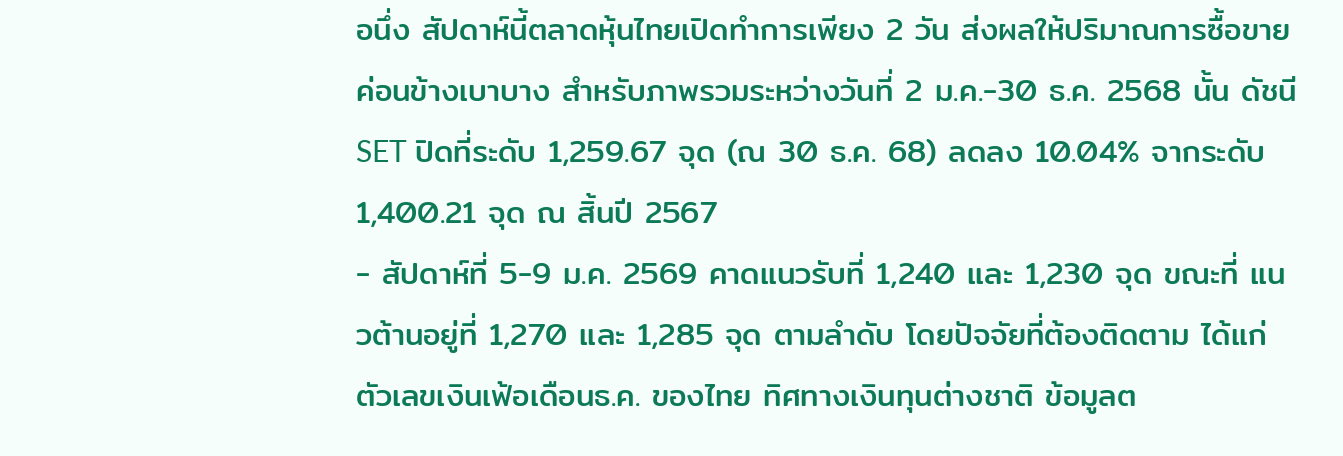อนึ่ง สัปดาห์นี้ตลาดหุ้นไทยเปิดทำการเพียง 2 วัน ส่งผลให้ปริมาณการซื้อขายค่อนข้างเบาบาง สำหรับภาพรวมระหว่างวันที่ 2 ม.ค.-30 ธ.ค. 2568 นั้น ดัชนี SET ปิดที่ระดับ 1,259.67 จุด (ณ 30 ธ.ค. 68) ลดลง 10.04% จากระดับ 1,400.21 จุด ณ สิ้นปี 2567
- สัปดาห์ที่ 5-9 ม.ค. 2569 คาดแนวรับที่ 1,240 และ 1,230 จุด ขณะที่ แนวต้านอยู่ที่ 1,270 และ 1,285 จุด ตามลำดับ โดยปัจจัยที่ต้องติดตาม ได้แก่ ตัวเลขเงินเฟ้อเดือนธ.ค. ของไทย ทิศทางเงินทุนต่างชาติ ข้อมูลต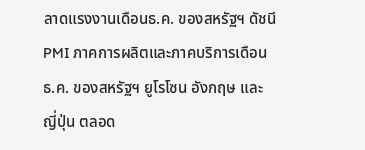ลาดแรงงานเดือนธ.ค. ของสหรัฐฯ ดัชนี PMI ภาคการผลิตและภาคบริการเดือนธ.ค. ของสหรัฐฯ ยูโรโซน อังกฤษ และญี่ปุ่น ตลอด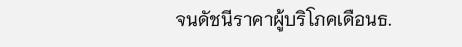จนดัชนีราคาผู้บริโภคเดือนธ.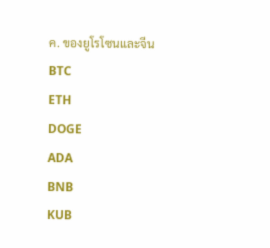ค. ของยูโรโซนและจีน
BTC
ETH
DOGE
ADA
BNB
KUB